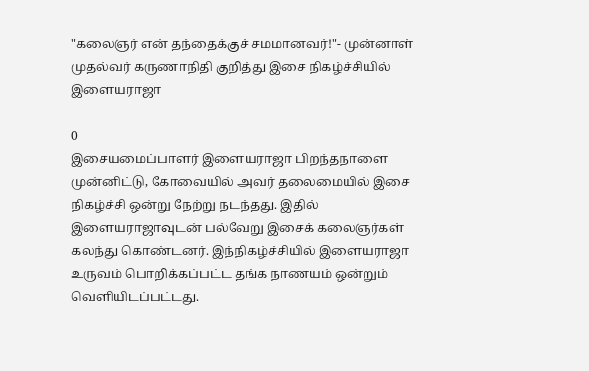"கலைஞர் என் தந்தைக்குச் சமமானவர்!"- முன்னாள் முதல்வர் கருணாநிதி குறித்து இசை நிகழ்ச்சியில் இளையராஜா

0
இசையமைப்பாளர் இளையராஜா பிறந்தநாளை முன்னிட்டு, கோவையில் அவர் தலைமையில் இசை நிகழ்ச்சி ஒன்று நேற்று நடந்தது. இதில் இளையராஜாவுடன் பல்வேறு இசைக் கலைஞர்கள் கலந்து கொண்டனர். இந்நிகழ்ச்சியில் இளையராஜா உருவம் பொறிக்கப்பட்ட தங்க நாணயம் ஒன்றும் வெளியிடப்பட்டது.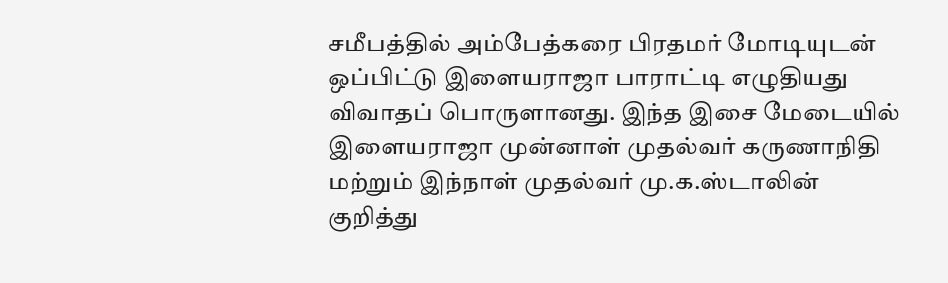சமீபத்தில் அம்பேத்கரை பிரதமர் மோடியுடன் ஒப்பிட்டு இளையராஜா பாராட்டி எழுதியது விவாதப் பொருளானது. இந்த இசை மேடையில் இளையராஜா முன்னாள் முதல்வர் கருணாநிதி மற்றும் இந்நாள் முதல்வர் மு.க.ஸ்டாலின் குறித்து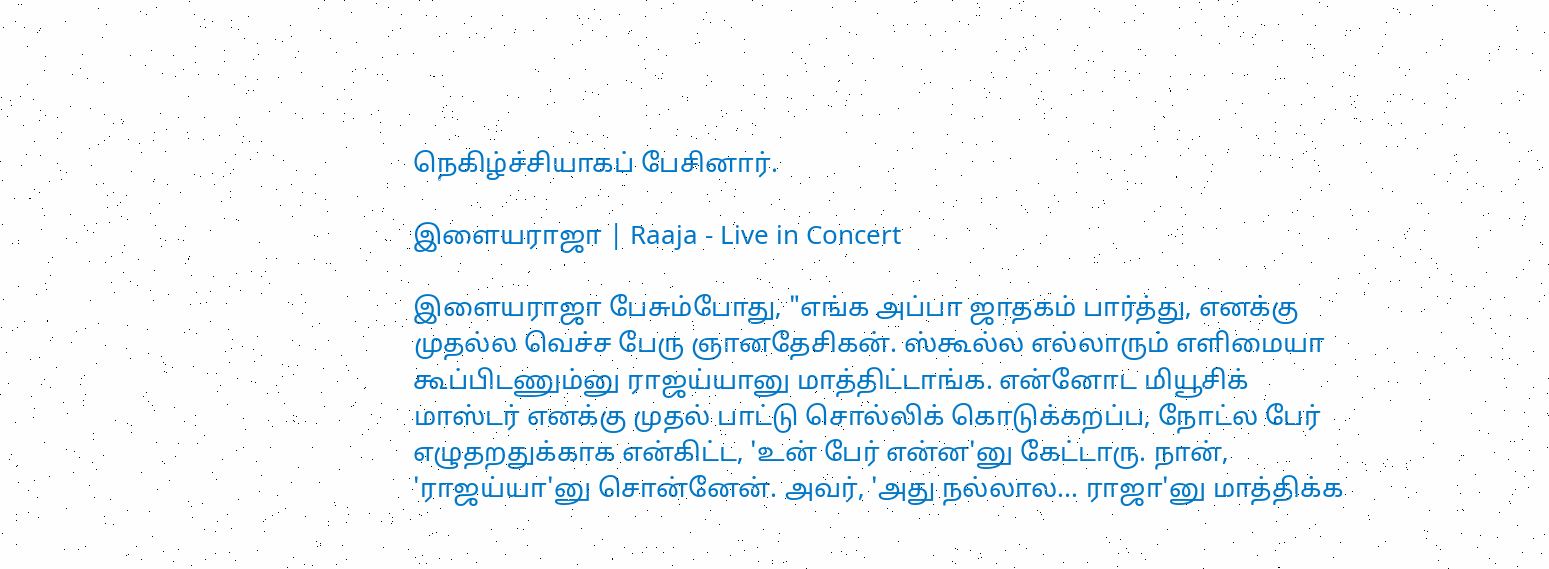நெகிழ்ச்சியாகப் பேசினார்.

இளையராஜா | Raaja - Live in Concert

இளையராஜா பேசும்போது, "எங்க அப்பா ஜாதகம் பார்த்து, எனக்கு முதல்ல வெச்ச பேரு ஞானதேசிகன். ஸ்கூல்ல எல்லாரும் எளிமையா கூப்பிடணும்னு ராஜய்யானு மாத்திட்டாங்க. என்னோட மியூசிக் மாஸ்டர் எனக்கு முதல் பாட்டு சொல்லிக் கொடுக்கறப்ப, நோட்ல பேர் எழுதறதுக்காக என்கிட்ட, 'உன் பேர் என்ன'னு கேட்டாரு. நான், 'ராஜய்யா'னு சொன்னேன். அவர், 'அது நல்லால... ராஜா'னு மாத்திக்க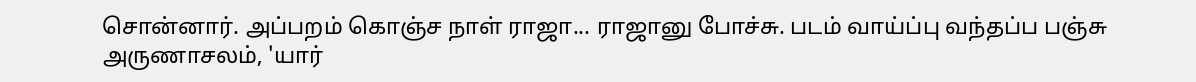சொன்னார். அப்பறம் கொஞ்ச நாள் ராஜா... ராஜானு போச்சு. படம் வாய்ப்பு வந்தப்ப பஞ்சு அருணாசலம், 'யார்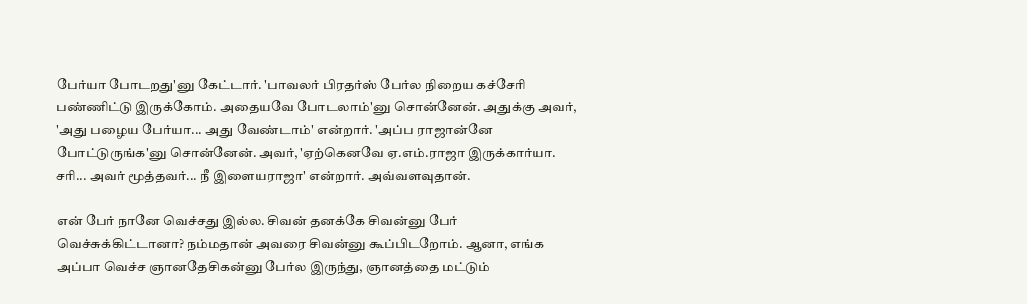பேர்யா போடறது'னு கேட்டார். 'பாவலர் பிரதர்ஸ் பேர்ல நிறைய கச்சேரி பண்ணிட்டு இருக்கோம். அதையவே போடலாம்'னு சொன்னேன். அதுக்கு அவர், 'அது பழைய பேர்யா... அது வேண்டாம்' என்றார். 'அப்ப ராஜான்னே போட்டுருங்க'னு சொன்னேன். அவர், 'ஏற்கெனவே ஏ.எம்.ராஜா இருக்கார்யா. சரி... அவர் மூத்தவர்... நீ இளையராஜா' என்றார். அவ்வளவுதான்.

என் பேர் நானே வெச்சது இல்ல. சிவன் தனக்கே சிவன்னு பேர் வெச்சுக்கிட்டானா? நம்மதான் அவரை சிவன்னு கூப்பிடறோம். ஆனா, எங்க அப்பா வெச்ச ஞானதேசிகன்னு பேர்ல இருந்து, ஞானத்தை மட்டும்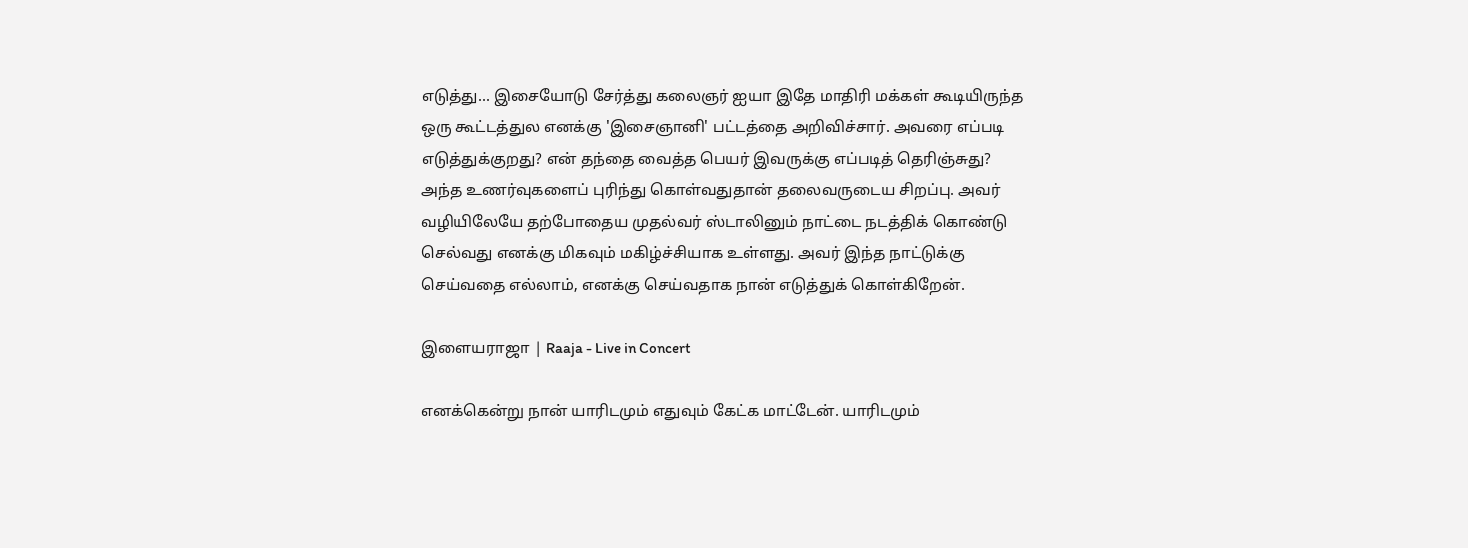எடுத்து... இசையோடு சேர்த்து கலைஞர் ஐயா இதே மாதிரி மக்கள் கூடியிருந்த ஒரு கூட்டத்துல எனக்கு 'இசைஞானி' பட்டத்தை அறிவிச்சார். அவரை எப்படி எடுத்துக்குறது? என் தந்தை வைத்த பெயர் இவருக்கு எப்படித் தெரிஞ்சுது? அந்த உணர்வுகளைப் புரிந்து கொள்வதுதான் தலைவருடைய சிறப்பு. அவர் வழியிலேயே தற்போதைய முதல்வர் ஸ்டாலினும் நாட்டை நடத்திக் கொண்டு செல்வது எனக்கு மிகவும் மகிழ்ச்சியாக உள்ளது. அவர் இந்த நாட்டுக்கு செய்வதை எல்லாம், எனக்கு செய்வதாக நான் எடுத்துக் கொள்கிறேன்.

இளையராஜா | Raaja - Live in Concert

எனக்கென்று நான் யாரிடமும் எதுவும் கேட்க மாட்டேன். யாரிடமும்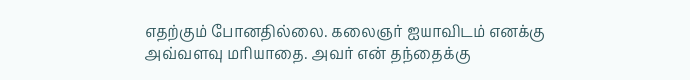எதற்கும் போனதில்லை. கலைஞர் ஐயாவிடம் எனக்கு அவ்வளவு மரியாதை. அவர் என் தந்தைக்கு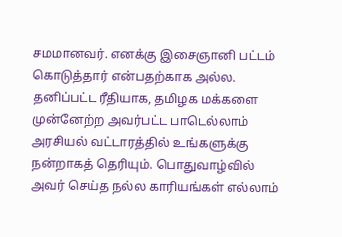சமமானவர். எனக்கு இசைஞானி பட்டம் கொடுத்தார் என்பதற்காக அல்ல. தனிப்பட்ட ரீதியாக, தமிழக மக்களை முன்னேற்ற அவர்பட்ட பாடெல்லாம் அரசியல் வட்டாரத்தில் உங்களுக்கு நன்றாகத் தெரியும். பொதுவாழ்வில் அவர் செய்த நல்ல காரியங்கள் எல்லாம்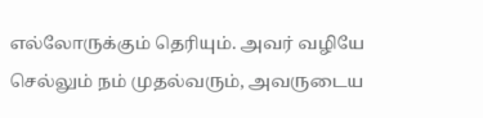எல்லோருக்கும் தெரியும். அவர் வழியே செல்லும் நம் முதல்வரும், அவருடைய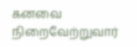கனவை நிறைவேற்றுவார்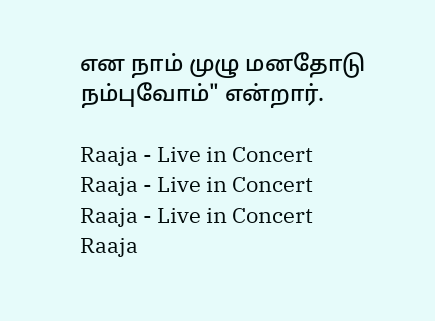என நாம் முழு மனதோடு நம்புவோம்" என்றார்.

Raaja - Live in Concert
Raaja - Live in Concert
Raaja - Live in Concert
Raaja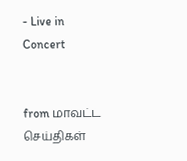- Live in Concert


from மாவட்ட செய்திகள்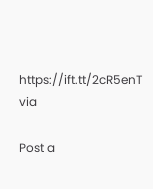https://ift.tt/2cR5enT
via

Post a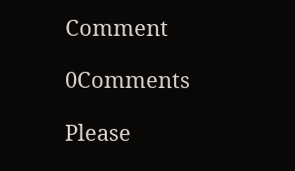Comment

0Comments

Please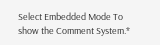Select Embedded Mode To show the Comment System.*